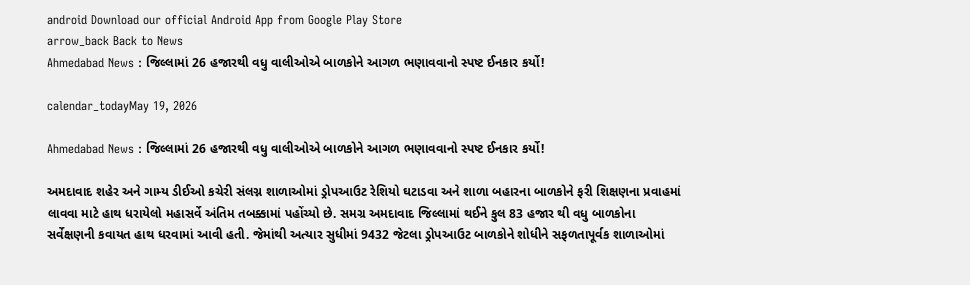android Download our official Android App from Google Play Store
arrow_back Back to News
Ahmedabad News : જિલ્લામાં 26 હજારથી વધુ વાલીઓએ બાળકોને આગળ ભણાવવાનો સ્પષ્ટ ઈનકાર કર્યો!

calendar_todayMay 19, 2026

Ahmedabad News : જિલ્લામાં 26 હજારથી વધુ વાલીઓએ બાળકોને આગળ ભણાવવાનો સ્પષ્ટ ઈનકાર કર્યો!

અમદાવાદ શહેર અને ગામ્ય ડીઈઓ કચેરી સંલગ્ન શાળાઓમાં ડ્રોપઆઉટ રેશિયો ઘટાડવા અને શાળા બહારના બાળકોને ફરી શિક્ષણના પ્રવાહમાં લાવવા માટે હાથ ધરાયેલો મહાસર્વે અંતિમ તબક્કામાં પહોંચ્યો છે. સમગ્ર અમદાવાદ જિલ્લામાં થઈને કુલ 83 હજાર થી વધુ બાળકોના સર્વેક્ષણની કવાયત હાથ ધરવામાં આવી હતી. જેમાંથી અત્યાર સુધીમાં 9432 જેટલા ડ્રોપઆઉટ બાળકોને શોધીને સફળતાપૂર્વક શાળાઓમાં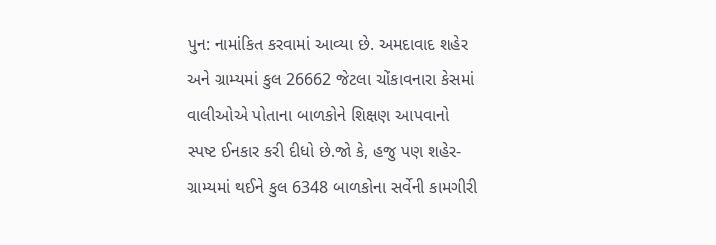પુન: નામાંકિત કરવામાં આવ્યા છે. અમદાવાદ શહેર અને ગ્રામ્યમાં કુલ 26662 જેટલા ચોંકાવનારા કેસમાં વાલીઓએ પોતાના બાળકોને શિક્ષણ આપવાનો સ્પષ્ટ ઈનકાર કરી દીધો છે.જો કે, હજુ પણ શહેર-ગ્રામ્યમાં થઈને કુલ 6348 બાળકોના સર્વેની કામગીરી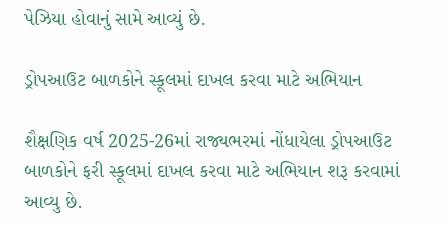પેઝિયા હોવાનું સામે આવ્યું છે.

ડ્રોપઆઉટ બાળકોને સ્કૂલમાં દાખલ કરવા માટે અભિયાન

શૈક્ષણિક વર્ષ 2025-26માં રાજ્યભરમાં નોંધાયેલા ડ્રોપઆઉટ બાળકોને ફરી સ્કૂલમાં દાખલ કરવા માટે અભિયાન શરૂ કરવામાં આવ્યુ છે.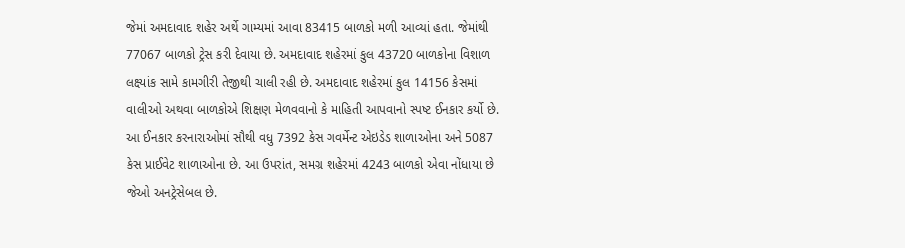જેમાં અમદાવાદ શહેર અર્થે ગામ્યમાં આવા 83415 બાળકો મળી આવ્યાં હતા. જેમાંથી 77067 બાળકો ટ્રેસ કરી દેવાયા છે. અમદાવાદ શહેરમાં કુલ 43720 બાળકોના વિશાળ લક્ષ્યાંક સામે કામગીરી તેજીથી ચાલી રહી છે. અમદાવાદ શહેરમાં કુલ 14156 કેસમાં વાલીઓ અથવા બાળકોએ શિક્ષણ મેળવવાનો કે માહિતી આપવાનો સ્પષ્ટ ઈનકાર કર્યો છે. આ ઈનકાર કરનારાઓમાં સૌથી વધુ 7392 કેસ ગવર્મેન્ટ એઇડેડ શાળાઓના અને 5087 કેસ પ્રાઈવેટ શાળાઓના છે. આ ઉપરાંત, સમગ્ર શહેરમાં 4243 બાળકો એવા નોંધાયા છે જેઓ અનટ્રેસેબલ છે.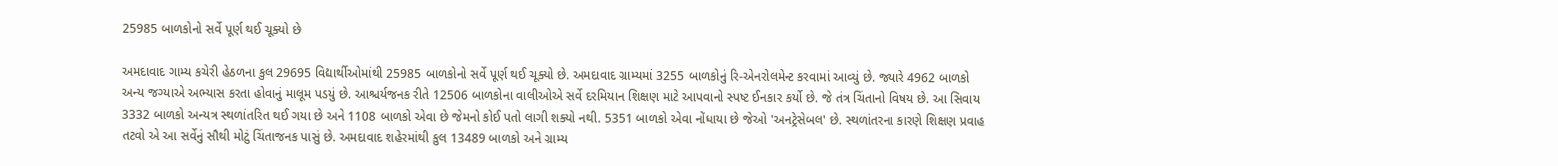25985 બાળકોનો સર્વે પૂર્ણ થઈ ચૂક્યો છે

અમદાવાદ ગામ્ય કચેરી હેઠળના કુલ 29695 વિદ્યાર્થીઓમાંથી 25985 બાળકોનો સર્વે પૂર્ણ થઈ ચૂક્યો છે. અમદાવાદ ગ્રામ્યમાં 3255 બાળકોનું રિ-એનરોલમેન્ટ કરવામાં આવ્યું છે. જ્યારે 4962 બાળકો અન્ય જગ્યાએ અભ્યાસ કરતા હોવાનું માલૂમ પડયું છે. આશ્ચર્યજનક રીતે 12506 બાળકોના વાલીઓએ સર્વે દરમિયાન શિક્ષણ માટે આપવાનો સ્પષ્ટ ઈનકાર કર્યો છે. જે તંત્ર ચિંતાનો વિષય છે. આ સિવાય 3332 બાળકો અન્યત્ર સ્થળાંતરિત થઈ ગયા છે અને 1108 બાળકો એવા છે જેમનો કોઈ પતો લાગી શક્યો નથી. 5351 બાળકો એવા નોંધાયા છે જેઓ 'અનટ્રેસેબલ' છે. સ્થળાંતરના કારણે શિક્ષણ પ્રવાહ તટવો એ આ સર્વેનું સૌથી મોટું ચિંતાજનક પાસું છે. અમદાવાદ શહેરમાંથી કુલ 13489 બાળકો અને ગ્રામ્ય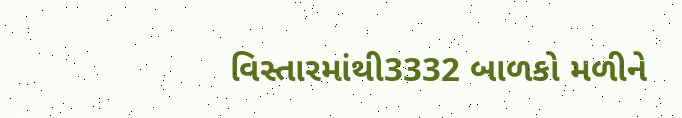વિસ્તારમાંથી3332 બાળકો મળીને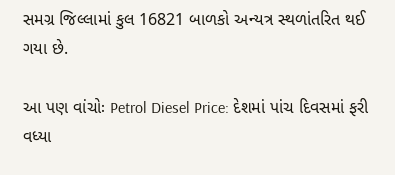સમગ્ર જિલ્લામાં કુલ 16821 બાળકો અન્યત્ર સ્થળાંતરિત થઈ ગયા છે.

આ પણ વાંચોઃ Petrol Diesel Price: દેશમાં પાંચ દિવસમાં ફરી વધ્યા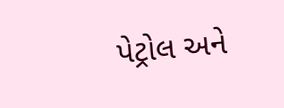પેટ્રોલ અને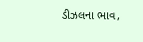ડીઝલના ભાવ,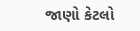જાણો કેટલો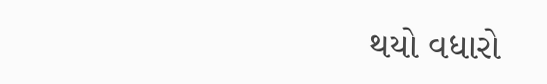થયો વધારો